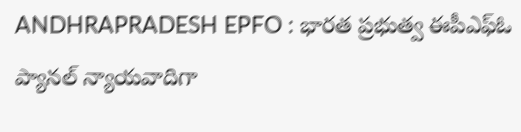ANDHRAPRADESH EPFO : భారత ప్రభుత్వ ఈపీఎఫ్ఓ ప్యానల్ న్యాయవాదిగా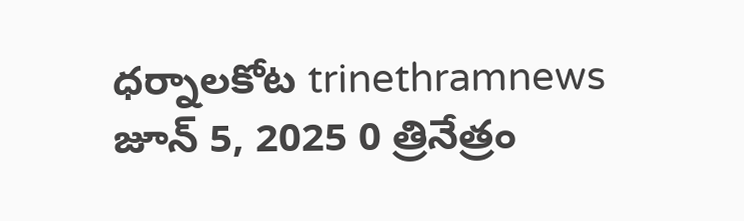ధర్నాలకోట trinethramnews జూన్ 5, 2025 0 త్రినేత్రం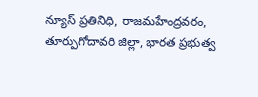న్యూస్ ప్రతినిధి, రాజమహేంద్రవరం, తూర్పుగోదావరి జిల్లా, భారత ప్రభుత్వ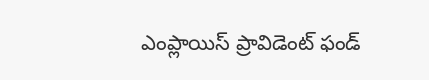ఎంప్లాయిస్ ప్రావిడెంట్ ఫండ్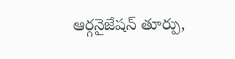ఆర్గనైజేషన్ తూర్పు,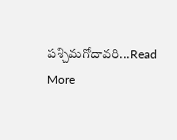పశ్చిమగోదావరి...Read More